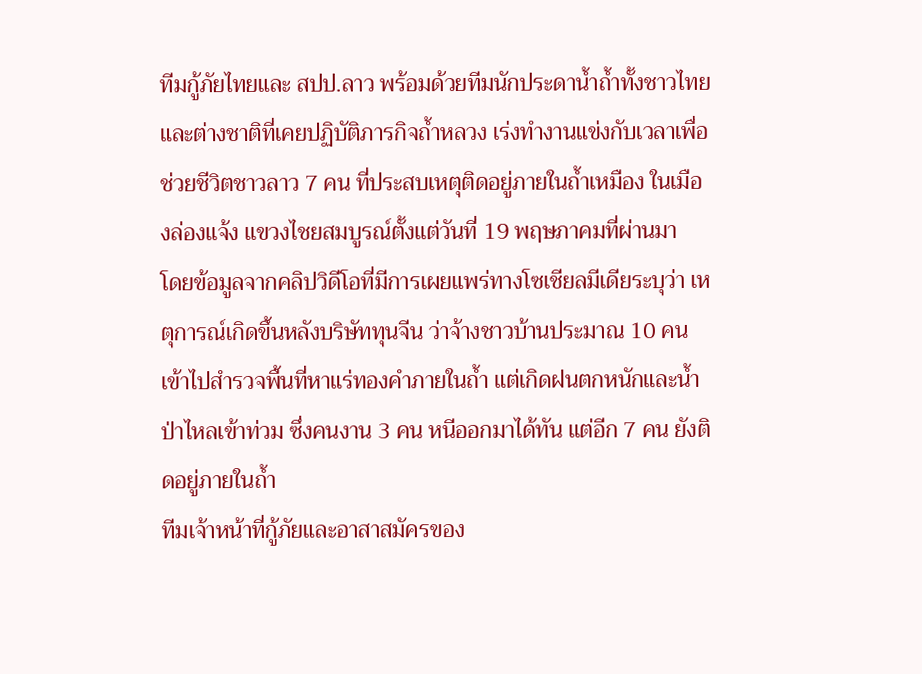ทีมกู้ภัยไทยและ สปป.ลาว พร้อมด้วยทีมนักประดาน้ำถ้ำทั้งชาวไทยและต่างชาติที่เคยปฏิบัติภารกิจถ้ำหลวง เร่งทำงานแข่งกับเวลาเพื่อช่วยชีวิตชาวลาว 7 คน ที่ประสบเหตุติดอยู่ภายในถ้ำเหมือง ในเมืองล่องแจ้ง แขวงไชยสมบูรณ์ตั้งแต่วันที่ 19 พฤษภาคมที่ผ่านมา
โดยข้อมูลจากคลิปวิดีโอที่มีการเผยแพร่ทางโซเชียลมีเดียระบุว่า เหตุการณ์เกิดขึ้นหลังบริษัททุนจีน ว่าจ้างชาวบ้านประมาณ 10 คน เข้าไปสำรวจพื้นที่หาแร่ทองคำภายในถ้ำ แต่เกิดฝนตกหนักและน้ำป่าไหลเข้าท่วม ซึ่งคนงาน 3 คน หนีออกมาได้ทัน แต่อีก 7 คน ยังติดอยู่ภายในถ้ำ
ทีมเจ้าหน้าที่กู้ภัยและอาสาสมัครของ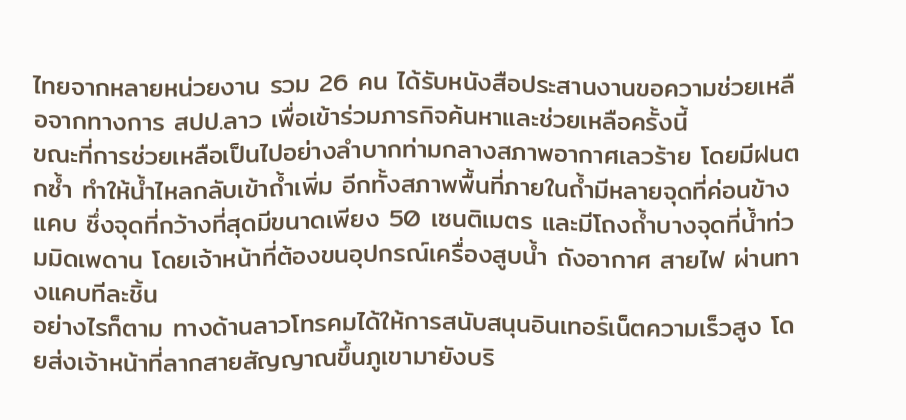ไทยจากหลายหน่วยงาน รวม 26 คน ได้รับหนังสือประสานงานขอความช่วยเหลือจากทางการ สปป.ลาว เพื่อเข้าร่วมภารกิจค้นหาและช่วยเหลือครั้งนี้
ขณะที่การช่วยเหลือเป็นไปอย่างลำบากท่ามกลางสภาพอากาศเลวร้าย โดยมีฝนตกซ้ำ ทำให้น้ำไหลกลับเข้าถ้ำเพิ่ม อีกทั้งสภาพพื้นที่ภายในถ้ำมีหลายจุดที่ค่อนข้างแคบ ซึ่งจุดที่กว้างที่สุดมีขนาดเพียง 50 เซนติเมตร และมีโถงถ้ำบางจุดที่น้ำท่วมมิดเพดาน โดยเจ้าหน้าที่ต้องขนอุปกรณ์เครื่องสูบน้ำ ถังอากาศ สายไฟ ผ่านทางแคบทีละชิ้น
อย่างไรก็ตาม ทางด้านลาวโทรคมได้ให้การสนับสนุนอินเทอร์เน็ตความเร็วสูง โดยส่งเจ้าหน้าที่ลากสายสัญญาณขึ้นภูเขามายังบริ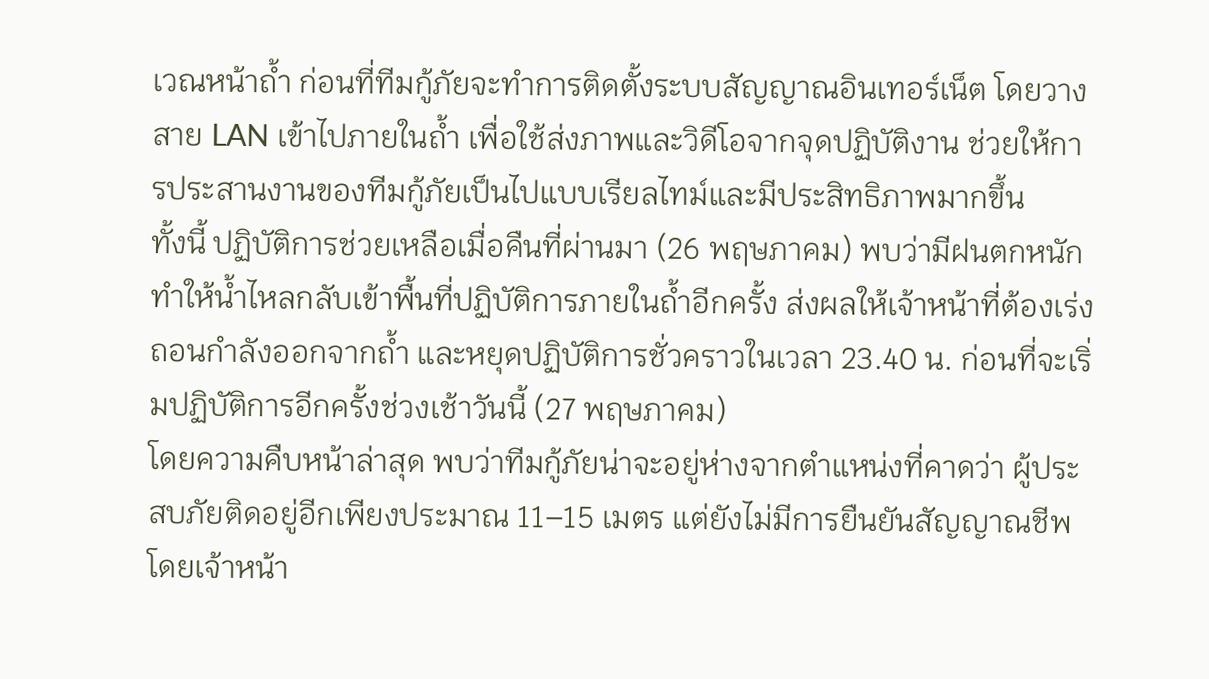เวณหน้าถ้ำ ก่อนที่ทีมกู้ภัยจะทำการติดตั้งระบบสัญญาณอินเทอร์เน็ต โดยวางสาย LAN เข้าไปภายในถ้ำ เพื่อใช้ส่งภาพและวิดีโอจากจุดปฏิบัติงาน ช่วยให้การประสานงานของทีมกู้ภัยเป็นไปแบบเรียลไทม์และมีประสิทธิภาพมากขึ้น
ทั้งนี้ ปฏิบัติการช่วยเหลือเมื่อคืนที่ผ่านมา (26 พฤษภาคม) พบว่ามีฝนตกหนักทำให้น้ำไหลกลับเข้าพื้นที่ปฏิบัติการภายในถ้ำอีกครั้ง ส่งผลให้เจ้าหน้าที่ต้องเร่งถอนกำลังออกจากถ้ำ และหยุดปฏิบัติการชั่วคราวในเวลา 23.40 น. ก่อนที่จะเริ่มปฏิบัติการอีกครั้งช่วงเช้าวันนี้ (27 พฤษภาคม)
โดยความคืบหน้าล่าสุด พบว่าทีมกู้ภัยน่าจะอยู่ห่างจากตำแหน่งที่คาดว่า ผู้ประสบภัยติดอยู่อีกเพียงประมาณ 11–15 เมตร แต่ยังไม่มีการยืนยันสัญญาณชีพ โดยเจ้าหน้า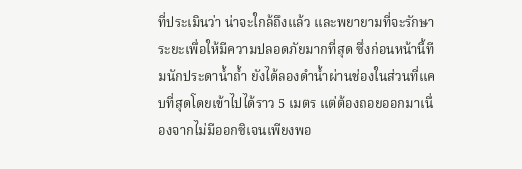ที่ประเมินว่า น่าจะใกล้ถึงแล้ว และพยายามที่จะรักษาระยะเพื่อให้มีความปลอดภัยมากที่สุด ซึ่งก่อนหน้านี้ทีมนักประดาน้ำถ้ำ ยังได้ลองดำน้ำผ่านช่องในส่วนที่แคบที่สุดโดยเข้าไปได้ราว 5 เมตร แต่ต้องถอยออกมาเนื่องจากไม่มีออกซิเจนเพียงพอ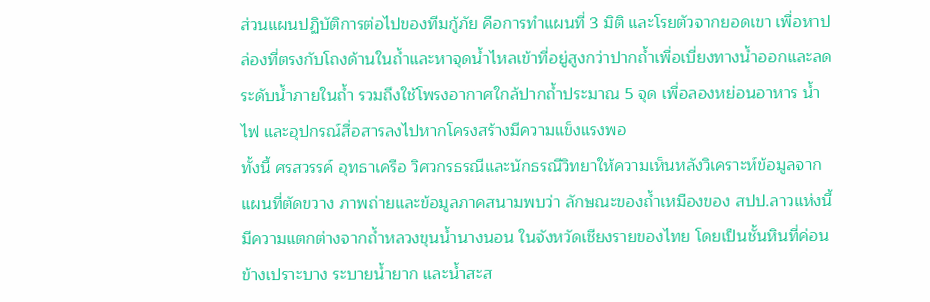ส่วนแผนปฏิบัติการต่อไปของทีมกู้ภัย คือการทำแผนที่ 3 มิติ และโรยตัวจากยอดเขา เพื่อหาปล่องที่ตรงกับโถงด้านในถ้ำและหาจุดน้ำไหลเข้าที่อยู่สูงกว่าปากถ้ำเพื่อเบี่ยงทางน้ำออกและลดระดับน้ำภายในถ้ำ รวมถึงใช้โพรงอากาศใกล้ปากถ้ำประมาณ 5 จุด เพื่อลองหย่อนอาหาร น้ำ ไฟ และอุปกรณ์สื่อสารลงไปหากโครงสร้างมีความแข็งแรงพอ
ทั้งนี้ ศรสวรรค์ อุทธาเครือ วิศวกรธรณีและนักธรณีวิทยาให้ความเห็นหลังวิเคราะห์ข้อมูลจากแผนที่ตัดขวาง ภาพถ่ายและข้อมูลภาคสนามพบว่า ลักษณะของถ้ำเหมืองของ สปป.ลาวแห่งนี้ มีความแตกต่างจากถ้ำหลวงขุนน้ำนางนอน ในจังหวัดเชียงรายของไทย โดยเป็นชั้นหินที่ค่อนข้างเปราะบาง ระบายน้ำยาก และน้ำสะส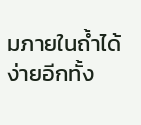มภายในถ้ำได้ง่ายอีกทั้ง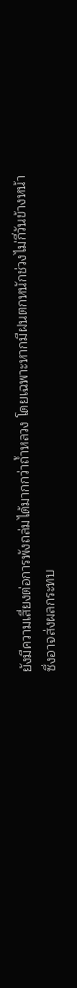ยังมีความเสี่ยงต่อการพังถล่มได้มากกว่าถ้ำหลวง โดยเฉพาะหากมีฝนตกหนักช่วงไม่กี่วันข้างหน้า ซึ่งอาจส่งผลกระทบ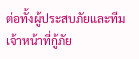ต่อทั้งผู้ประสบภัยและทีมเจ้าหน้าที่กู้ภัย